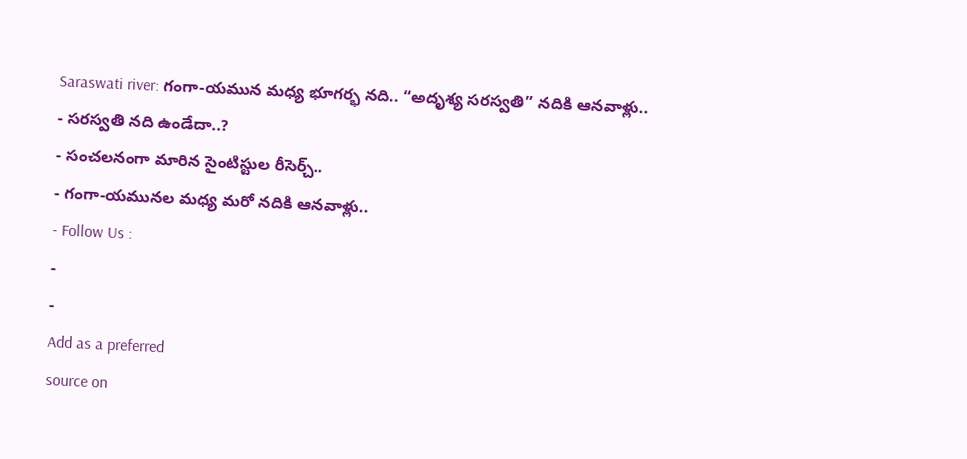Saraswati river: గంగా-యమున మధ్య భూగర్భ నది.. “అదృశ్య సరస్వతి” నదికి ఆనవాళ్లు..
- సరస్వతి నది ఉండేదా..?
- సంచలనంగా మారిన సైంటిస్టుల రీసెర్చ్..
- గంగా-యమునల మధ్య మరో నదికి ఆనవాళ్లు..
- Follow Us :
-
-
Add as a preferred
source on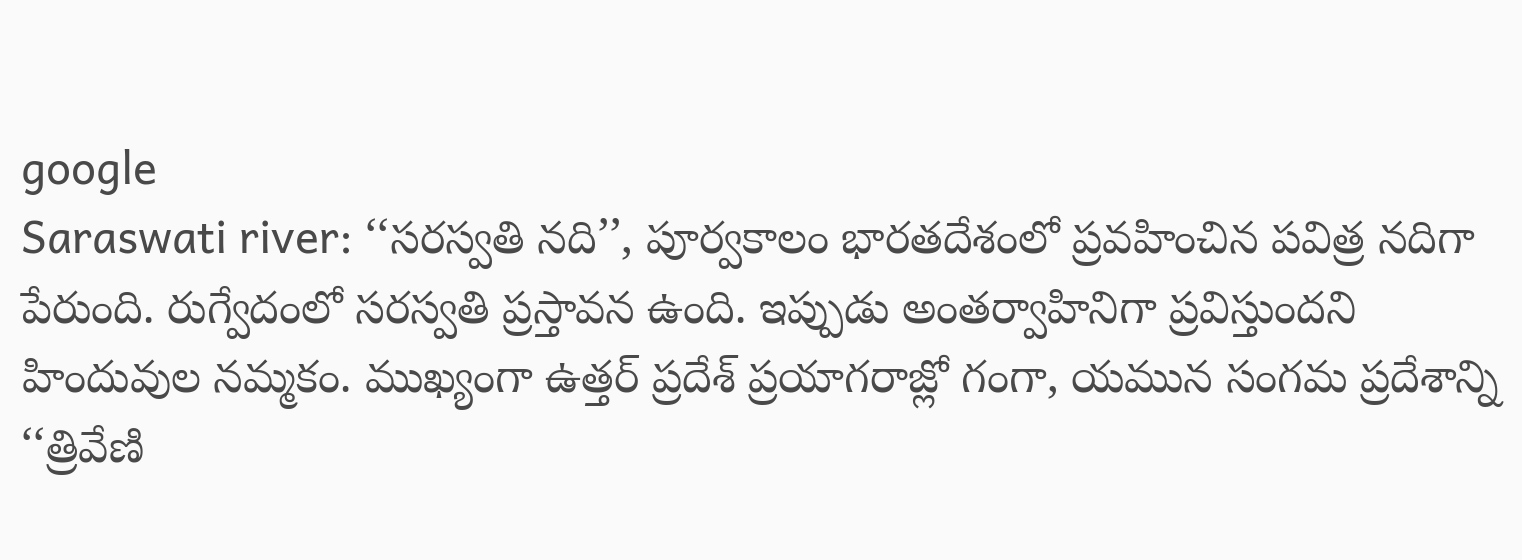google
Saraswati river: ‘‘సరస్వతి నది’’, పూర్వకాలం భారతదేశంలో ప్రవహించిన పవిత్ర నదిగా పేరుంది. రుగ్వేదంలో సరస్వతి ప్రస్తావన ఉంది. ఇప్పుడు అంతర్వాహినిగా ప్రవిస్తుందని హిందువుల నమ్మకం. ముఖ్యంగా ఉత్తర్ ప్రదేశ్ ప్రయాగరాజ్లో గంగా, యమున సంగమ ప్రదేశాన్ని ‘‘త్రివేణి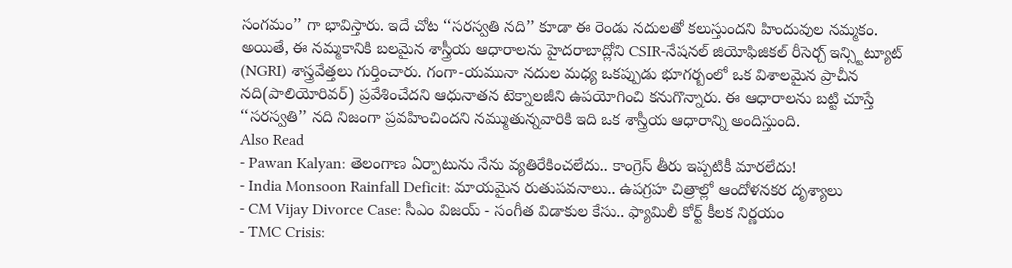సంగమం’’ గా భావిస్తారు. ఇదే చోట ‘‘సరస్వతి నది’’ కూడా ఈ రెండు నదులతో కలుస్తుందని హిందువుల నమ్మకం.
అయితే, ఈ నమ్మకానికి బలమైన శాస్త్రీయ ఆధారాలను హైదరాబాద్లోని CSIR-నేషనల్ జియోఫిజికల్ రీసెర్చ్ ఇన్స్టిట్యూట్ (NGRI) శాస్త్రవేత్తలు గుర్తించారు. గంగా-యమునా నదుల మధ్య ఒకప్పుడు భూగర్బంలో ఒక విశాలమైన ప్రాచీన నది(పాలియోరివర్) ప్రవేశించేదని ఆధునాతన టెక్నాలజీని ఉపయోగించి కనుగొన్నారు. ఈ ఆధారాలను బట్టి చూస్తే ‘‘సరస్వతి’’ నది నిజంగా ప్రవహించిందని నమ్ముతున్నవారికి ఇది ఒక శాస్త్రీయ ఆధారాన్ని అందిస్తుంది.
Also Read
- Pawan Kalyan: తెలంగాణ ఏర్పాటును నేను వ్యతిరేకించలేదు.. కాంగ్రెస్ తీరు ఇప్పటికీ మారలేదు!
- India Monsoon Rainfall Deficit: మాయమైన రుతుపవనాలు.. ఉపగ్రహ చిత్రాల్లో ఆందోళనకర దృశ్యాలు
- CM Vijay Divorce Case: సీఎం విజయ్ - సంగీత విడాకుల కేసు.. ఫ్యామిలీ కోర్ట్ కీలక నిర్ణయం
- TMC Crisis: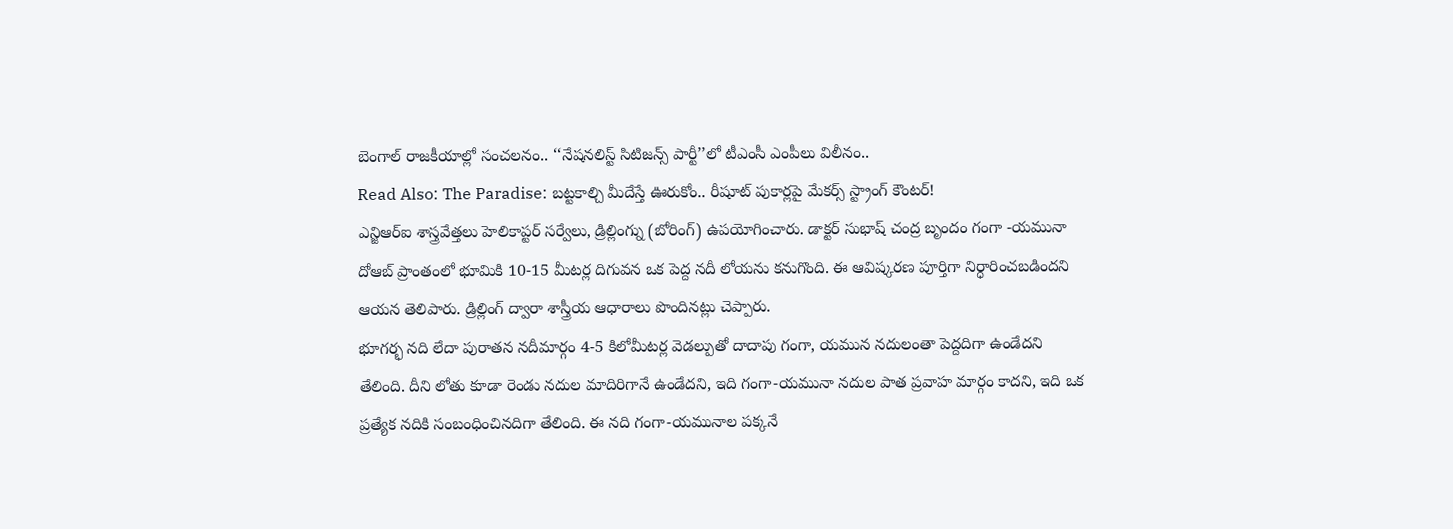బెంగాల్ రాజకీయాల్లో సంచలనం.. ‘‘నేషనలిస్ట్ సిటిజన్స్ పార్టీ’’లో టీఎంసీ ఎంపీలు విలీనం..
Read Also: The Paradise: బట్టకాల్చి మీదేస్తే ఊరుకోం.. రీషూట్ పుకార్లపై మేకర్స్ స్ట్రాంగ్ కౌంటర్!
ఎన్జిఆర్ఐ శాస్త్రవేత్తలు హెలికాప్టర్ సర్వేలు, డ్రిల్లింగ్ను (బోరింగ్) ఉపయోగించారు. డాక్టర్ సుభాష్ చంద్ర బృందం గంగా -యమునా దోఆబ్ ప్రాంతంలో భూమికి 10-15 మీటర్ల దిగువన ఒక పెద్ద నదీ లోయను కనుగొంది. ఈ ఆవిష్కరణ పూర్తిగా నిర్ధారించబడిందని ఆయన తెలిపారు. డ్రిల్లింగ్ ద్వారా శాస్త్రీయ ఆధారాలు పొందినట్లు చెప్పారు.
భూగర్భ నది లేదా పురాతన నదీమార్గం 4-5 కిలోమీటర్ల వెడల్పుతో దాదాపు గంగా, యమున నదులంతా పెద్దదిగా ఉండేదని తేలింది. దీని లోతు కూడా రెండు నదుల మాదిరిగానే ఉండేదని, ఇది గంగా-యమునా నదుల పాత ప్రవాహ మార్గం కాదని, ఇది ఒక ప్రత్యేక నదికి సంబంధించినదిగా తేలింది. ఈ నది గంగా-యమునాల పక్కనే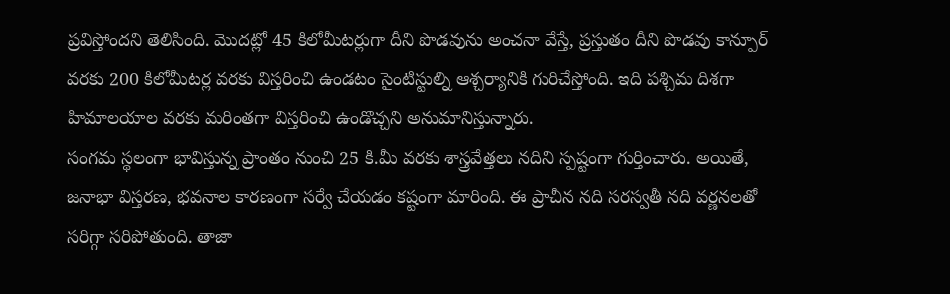ప్రవిస్తోందని తెలిసింది. మొదట్లో 45 కిలోమీటర్లుగా దీని పొడవును అంచనా వేస్తే, ప్రస్తుతం దీని పొడవు కాన్పూర్ వరకు 200 కిలోమీటర్ల వరకు విస్తరించి ఉండటం సైంటిస్టుల్ని ఆశ్చర్యానికి గురిచేస్తోంది. ఇది పశ్చిమ దిశగా హిమాలయాల వరకు మరింతగా విస్తరించి ఉండొచ్చని అనుమానిస్తున్నారు.
సంగమ స్థలంగా భావిస్తున్న ప్రాంతం నుంచి 25 కి.మీ వరకు శాస్త్రవేత్తలు నదిని స్పష్టంగా గుర్తించారు. అయితే, జనాభా విస్తరణ, భవనాల కారణంగా సర్వే చేయడం కష్టంగా మారింది. ఈ ప్రాచీన నది సరస్వతీ నది వర్ణనలతో సరిగ్గా సరిపోతుంది. తాజా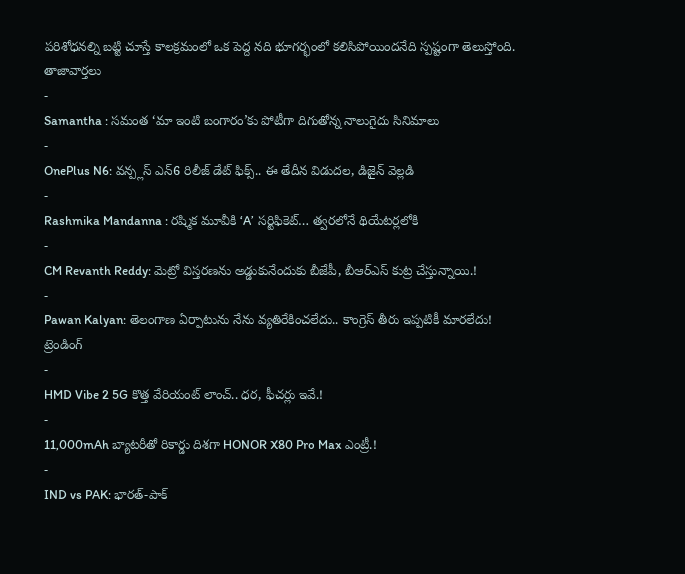పరిశోధనల్ని బట్టి చూస్తే కాలక్రమంలో ఒక పెద్ద నది భూగర్భంలో కలిసిపోయిందనేది స్పష్టంగా తెలుస్తోంది.
తాజావార్తలు
-
Samantha : సమంత ‘మా ఇంటి బంగారం’కు పోటీగా దిగుతోన్న నాలుగైదు సినిమాలు
-
OnePlus N6: వన్ప్లస్ ఎన్6 రిలీజ్ డేట్ ఫిక్స్.. ఈ తేదీన విడుదల, డిజైన్ వెల్లడి
-
Rashmika Mandanna : రష్మిక మూవీకి ‘A’ సర్టిఫికెట్… త్వరలోనే థియేటర్లలోకి
-
CM Revanth Reddy: మెట్రో విస్తరణను అడ్డుకునేందుకు బీజేపీ, బీఆర్ఎస్ కుట్ర చేస్తున్నాయి.!
-
Pawan Kalyan: తెలంగాణ ఏర్పాటును నేను వ్యతిరేకించలేదు.. కాంగ్రెస్ తీరు ఇప్పటికీ మారలేదు!
ట్రెండింగ్
-
HMD Vibe 2 5G కొత్త వేరియంట్ లాంచ్.. ధర, ఫీచర్లు ఇవే.!
-
11,000mAh బ్యాటరీతో రికార్డు దిశగా HONOR X80 Pro Max ఎంట్రీ.!
-
IND vs PAK: భారత్-పాక్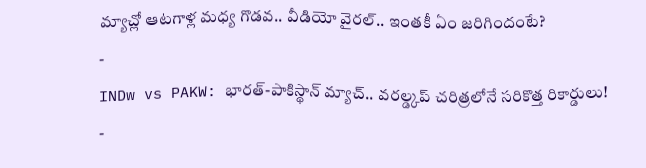మ్యాచ్లో ఆటగాళ్ల మధ్య గొడవ.. వీడియో వైరల్.. ఇంతకీ ఏం జరిగిందంటే?
-
INDw vs PAKW: భారత్-పాకిస్థాన్ మ్యాచ్.. వరల్డ్కప్ చరిత్రలోనే సరికొత్త రికార్డులు!
-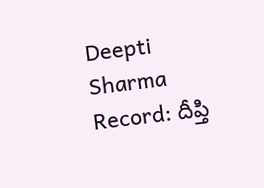Deepti Sharma Record: దీప్తి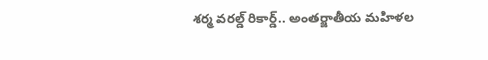శర్మ వరల్డ్ రికార్డ్.. అంతర్జాతీయ మహిళల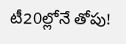టీ20ల్లోనే తోపు!